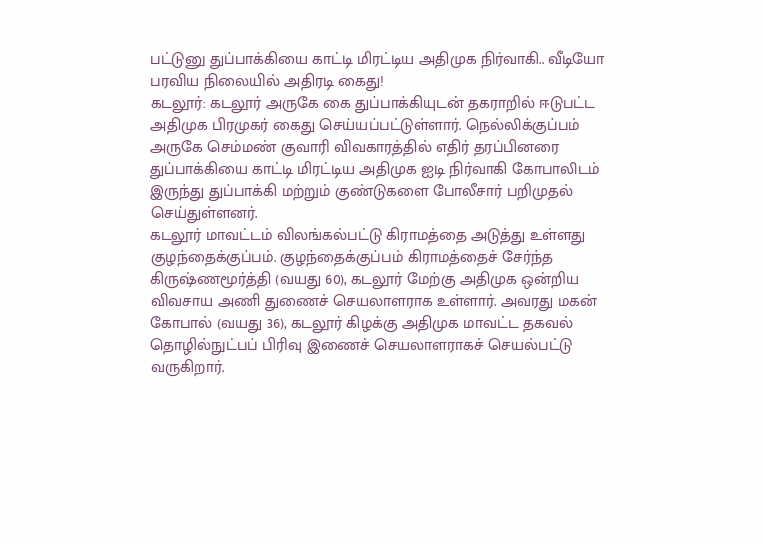பட்டுனு துப்பாக்கியை காட்டி மிரட்டிய அதிமுக நிர்வாகி.. வீடியோ பரவிய நிலையில் அதிரடி கைது!
கடலூர்: கடலூர் அருகே கை துப்பாக்கியுடன் தகராறில் ஈடுபட்ட அதிமுக பிரமுகர் கைது செய்யப்பட்டுள்ளார். நெல்லிக்குப்பம் அருகே செம்மண் குவாரி விவகாரத்தில் எதிர் தரப்பினரை துப்பாக்கியை காட்டி மிரட்டிய அதிமுக ஐடி நிர்வாகி கோபாலிடம் இருந்து துப்பாக்கி மற்றும் குண்டுகளை போலீசார் பறிமுதல் செய்துள்ளனர்.
கடலூர் மாவட்டம் விலங்கல்பட்டு கிராமத்தை அடுத்து உள்ளது குழந்தைக்குப்பம். குழந்தைக்குப்பம் கிராமத்தைச் சேர்ந்த கிருஷ்ணமூர்த்தி (வயது 60), கடலூர் மேற்கு அதிமுக ஒன்றிய விவசாய அணி துணைச் செயலாளராக உள்ளார். அவரது மகன் கோபால் (வயது 36), கடலூர் கிழக்கு அதிமுக மாவட்ட தகவல் தொழில்நுட்பப் பிரிவு இணைச் செயலாளராகச் செயல்பட்டு வருகிறார்.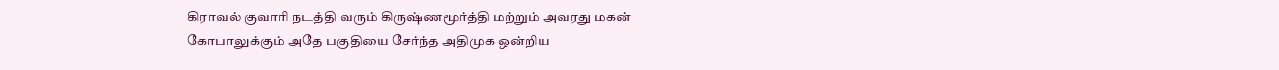கிராவல் குவாரி நடத்தி வரும் கிருஷ்ணமூர்த்தி மற்றும் அவரது மகன் கோபாலுக்கும் அதே பகுதியை சேர்ந்த அதிமுக ஒன்றிய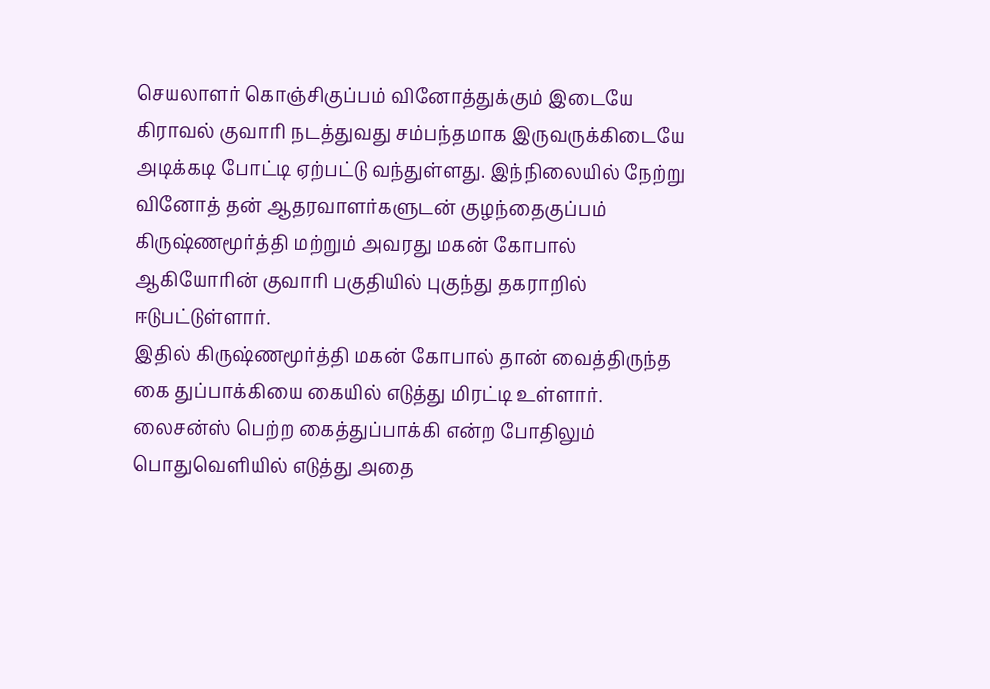செயலாளர் கொஞ்சிகுப்பம் வினோத்துக்கும் இடையே கிராவல் குவாரி நடத்துவது சம்பந்தமாக இருவருக்கிடையே அடிக்கடி போட்டி ஏற்பட்டு வந்துள்ளது. இந்நிலையில் நேற்று வினோத் தன் ஆதரவாளர்களுடன் குழந்தைகுப்பம் கிருஷ்ணமூர்த்தி மற்றும் அவரது மகன் கோபால் ஆகியோரின் குவாரி பகுதியில் புகுந்து தகராறில் ஈடுபட்டுள்ளார்.
இதில் கிருஷ்ணமூர்த்தி மகன் கோபால் தான் வைத்திருந்த கை துப்பாக்கியை கையில் எடுத்து மிரட்டி உள்ளார். லைசன்ஸ் பெற்ற கைத்துப்பாக்கி என்ற போதிலும் பொதுவெளியில் எடுத்து அதை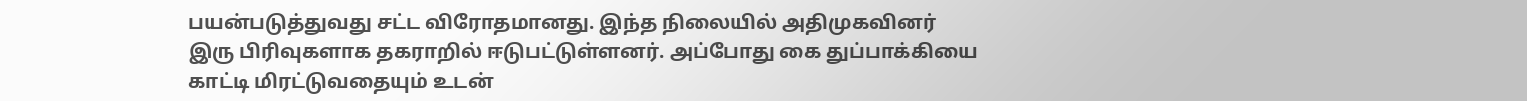பயன்படுத்துவது சட்ட விரோதமானது. இந்த நிலையில் அதிமுகவினர் இரு பிரிவுகளாக தகராறில் ஈடுபட்டுள்ளனர். அப்போது கை துப்பாக்கியை காட்டி மிரட்டுவதையும் உடன்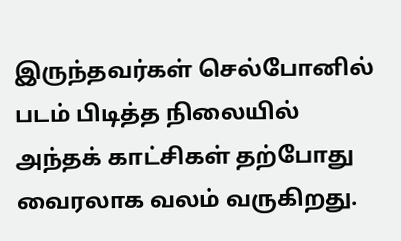இருந்தவர்கள் செல்போனில் படம் பிடித்த நிலையில் அந்தக் காட்சிகள் தற்போது வைரலாக வலம் வருகிறது.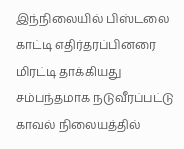இந்நிலையில் பிஸ்டலை காட்டி எதிர்தரப்பினரை மிரட்டி தாக்கியது சம்பந்தமாக நடுவீரப்பட்டு காவல் நிலையத்தில்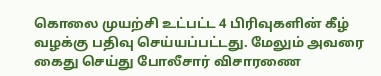கொலை முயற்சி உட்பட்ட 4 பிரிவுகளின் கீழ் வழக்கு பதிவு செய்யப்பட்டது. மேலும் அவரை கைது செய்து போலீசார் விசாரணை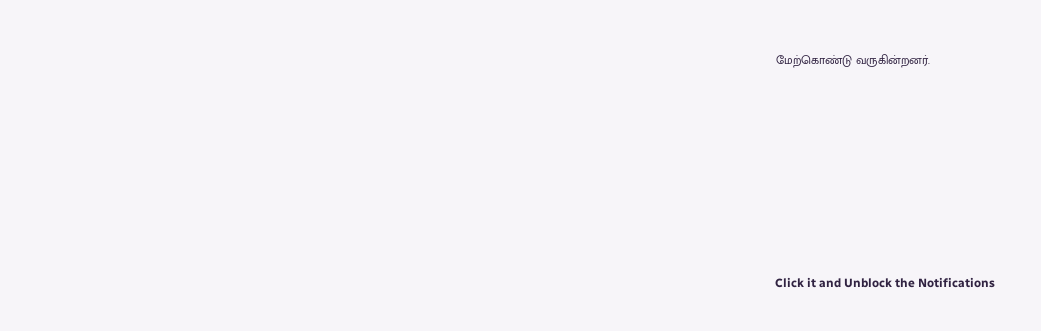மேற்கொண்டு வருகின்றனர்.












Click it and Unblock the Notifications